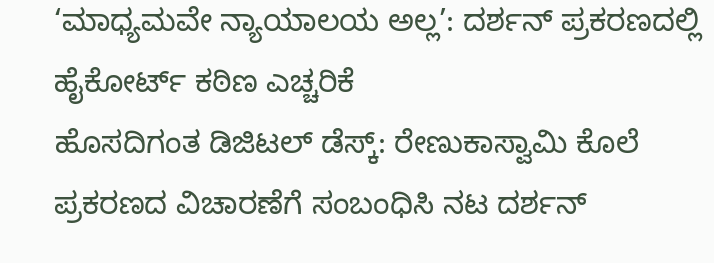‘ಮಾಧ್ಯಮವೇ ನ್ಯಾಯಾಲಯ ಅಲ್ಲ’: ದರ್ಶನ್ ಪ್ರಕರಣದಲ್ಲಿ ಹೈಕೋರ್ಟ್ ಕಠಿಣ ಎಚ್ಚರಿಕೆ
ಹೊಸದಿಗಂತ ಡಿಜಿಟಲ್ ಡೆಸ್ಕ್: ರೇಣುಕಾಸ್ವಾಮಿ ಕೊಲೆ ಪ್ರಕರಣದ ವಿಚಾರಣೆಗೆ ಸಂಬಂಧಿಸಿ ನಟ ದರ್ಶನ್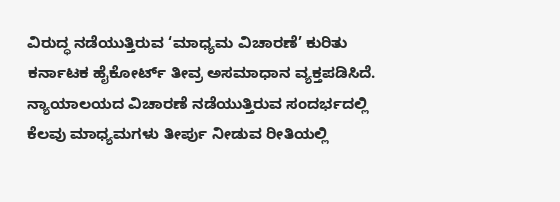ವಿರುದ್ಧ ನಡೆಯುತ್ತಿರುವ ‘ಮಾಧ್ಯಮ ವಿಚಾರಣೆ’ ಕುರಿತು ಕರ್ನಾಟಕ ಹೈಕೋರ್ಟ್ ತೀವ್ರ ಅಸಮಾಧಾನ ವ್ಯಕ್ತಪಡಿಸಿದೆ. ನ್ಯಾಯಾಲಯದ ವಿಚಾರಣೆ ನಡೆಯುತ್ತಿರುವ ಸಂದರ್ಭದಲ್ಲಿ ಕೆಲವು ಮಾಧ್ಯಮಗಳು ತೀರ್ಪು ನೀಡುವ ರೀತಿಯಲ್ಲಿ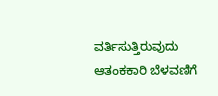ವರ್ತಿಸುತ್ತಿರುವುದು ಆತಂಕಕಾರಿ ಬೆಳವಣಿಗೆ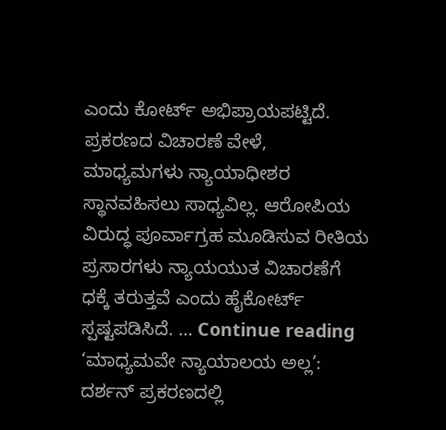ಎಂದು ಕೋರ್ಟ್ ಅಭಿಪ್ರಾಯಪಟ್ಟಿದೆ. ಪ್ರಕರಣದ ವಿಚಾರಣೆ ವೇಳೆ, ಮಾಧ್ಯಮಗಳು ನ್ಯಾಯಾಧೀಶರ ಸ್ಥಾನವಹಿಸಲು ಸಾಧ್ಯವಿಲ್ಲ. ಆರೋಪಿಯ ವಿರುದ್ಧ ಪೂರ್ವಾಗ್ರಹ ಮೂಡಿಸುವ ರೀತಿಯ ಪ್ರಸಾರಗಳು ನ್ಯಾಯಯುತ ವಿಚಾರಣೆಗೆ ಧಕ್ಕೆ ತರುತ್ತವೆ ಎಂದು ಹೈಕೋರ್ಟ್ ಸ್ಪಷ್ಟಪಡಿಸಿದೆ. … Continue reading ‘ಮಾಧ್ಯಮವೇ ನ್ಯಾಯಾಲಯ ಅಲ್ಲ’: ದರ್ಶನ್ ಪ್ರಕರಣದಲ್ಲಿ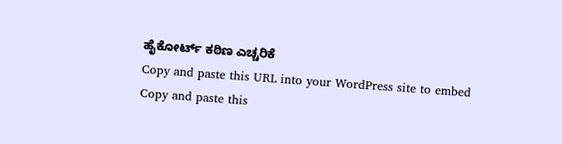ಹೈಕೋರ್ಟ್ ಕಠಿಣ ಎಚ್ಚರಿಕೆ
Copy and paste this URL into your WordPress site to embed
Copy and paste this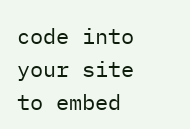code into your site to embed